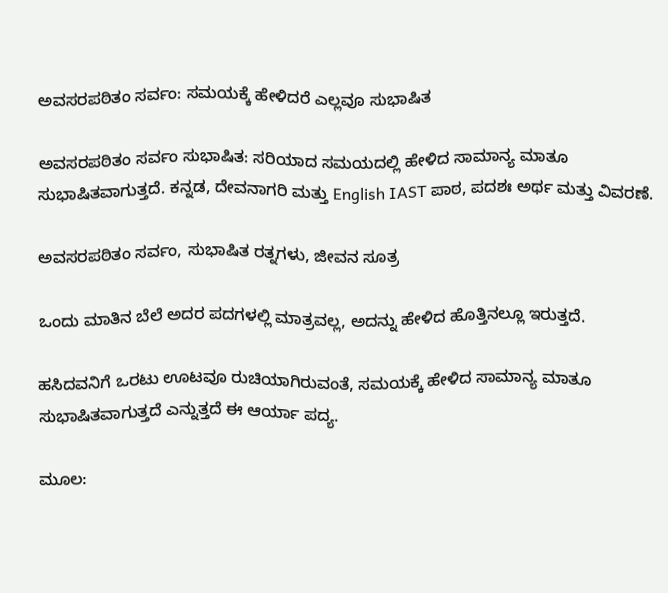ಅವಸರಪಠಿತಂ ಸರ್ವಂ: ಸಮಯಕ್ಕೆ ಹೇಳಿದರೆ ಎಲ್ಲವೂ ಸುಭಾಷಿತ

ಅವಸರಪಠಿತಂ ಸರ್ವಂ ಸುಭಾಷಿತ: ಸರಿಯಾದ ಸಮಯದಲ್ಲಿ ಹೇಳಿದ ಸಾಮಾನ್ಯ ಮಾತೂ ಸುಭಾಷಿತವಾಗುತ್ತದೆ. ಕನ್ನಡ, ದೇವನಾಗರಿ ಮತ್ತು English IAST ಪಾಠ, ಪದಶಃ ಅರ್ಥ ಮತ್ತು ವಿವರಣೆ.

ಅವಸರಪಠಿತಂ ಸರ್ವಂ, ಸುಭಾಷಿತ ರತ್ನಗಳು, ಜೀವನ ಸೂತ್ರ

ಒಂದು ಮಾತಿನ ಬೆಲೆ ಅದರ ಪದಗಳಲ್ಲಿ ಮಾತ್ರವಲ್ಲ, ಅದನ್ನು ಹೇಳಿದ ಹೊತ್ತಿನಲ್ಲೂ ಇರುತ್ತದೆ.

ಹಸಿದವನಿಗೆ ಒರಟು ಊಟವೂ ರುಚಿಯಾಗಿರುವಂತೆ, ಸಮಯಕ್ಕೆ ಹೇಳಿದ ಸಾಮಾನ್ಯ ಮಾತೂ ಸುಭಾಷಿತವಾಗುತ್ತದೆ ಎನ್ನುತ್ತದೆ ಈ ಆರ್ಯಾ ಪದ್ಯ.

ಮೂಲ: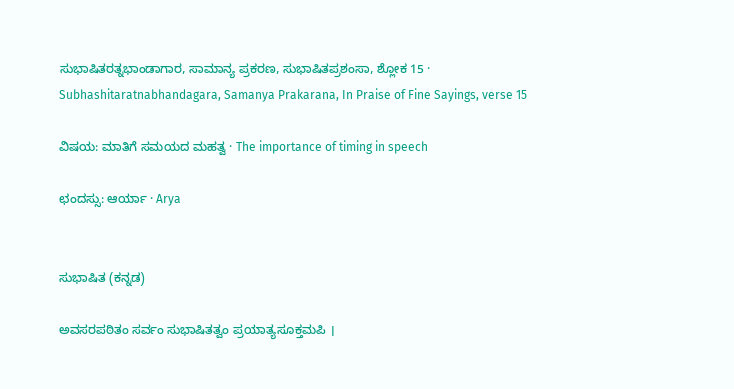ಸುಭಾಷಿತರತ್ನಭಾಂಡಾಗಾರ, ಸಾಮಾನ್ಯ ಪ್ರಕರಣ, ಸುಭಾಷಿತಪ್ರಶಂಸಾ, ಶ್ಲೋಕ 15 · Subhashitaratnabhandagara, Samanya Prakarana, In Praise of Fine Sayings, verse 15

ವಿಷಯ: ಮಾತಿಗೆ ಸಮಯದ ಮಹತ್ವ · The importance of timing in speech

ಛಂದಸ್ಸು: ಆರ್ಯಾ · Arya


ಸುಭಾಷಿತ (ಕನ್ನಡ)

ಅವಸರಪಠಿತಂ ಸರ್ವಂ ಸುಭಾಷಿತತ್ವಂ ಪ್ರಯಾತ್ಯಸೂಕ್ತಮಪಿ ।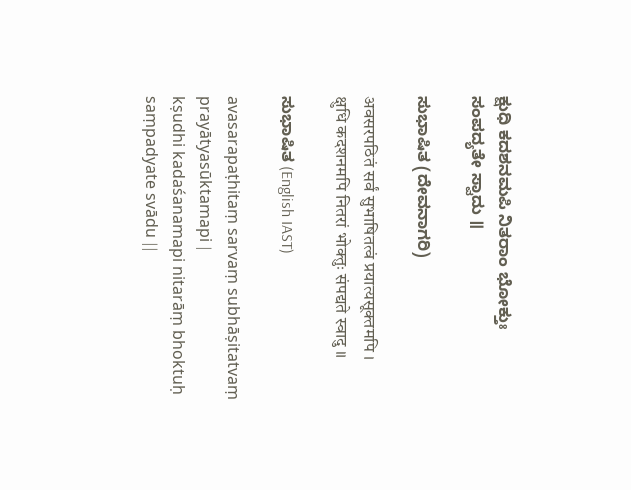ಕ್ಷುಧಿ ಕದಶನಮಪಿ ನಿತರಾಂ ಭೋಕ್ತುಃ ಸಂಪದ್ಯತೇ ಸ್ವಾದು ॥

ಸುಭಾಷಿತ (ದೇವನಾಗರಿ)

अवसरपठितं सर्वं सुभाषितत्वं प्रयात्यसूक्तमपि ।
क्षुधि कदशनमपि नितरां भोक्तुः संपद्यते स्वादु ॥

ಸುಭಾಷಿತ (English IAST)

avasarapaṭhitaṃ sarvaṃ subhāṣitatvaṃ prayātyasūktamapi |
kṣudhi kadaśanamapi nitarāṃ bhoktuḥ saṃpadyate svādu ||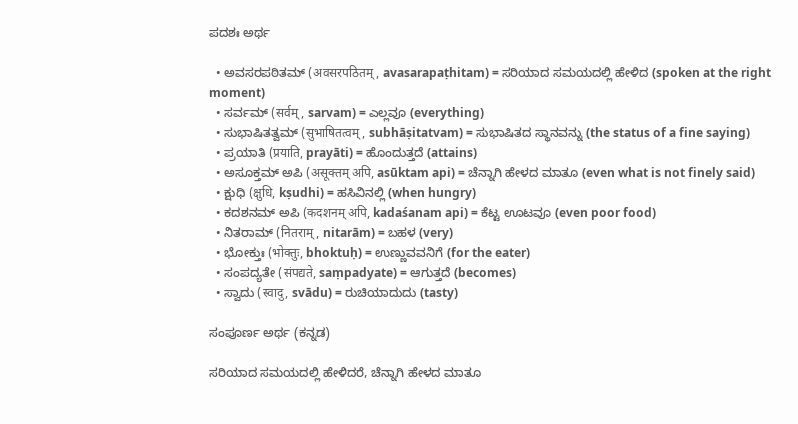ಪದಶಃ ಅರ್ಥ

  • ಅವಸರಪಠಿತಮ್ (अवसरपठितम्, avasarapaṭhitam) = ಸರಿಯಾದ ಸಮಯದಲ್ಲಿ ಹೇಳಿದ (spoken at the right moment)
  • ಸರ್ವಮ್ (सर्वम्, sarvam) = ಎಲ್ಲವೂ (everything)
  • ಸುಭಾಷಿತತ್ವಮ್ (सुभाषितत्वम्, subhāṣitatvam) = ಸುಭಾಷಿತದ ಸ್ಥಾನವನ್ನು (the status of a fine saying)
  • ಪ್ರಯಾತಿ (प्रयाति, prayāti) = ಹೊಂದುತ್ತದೆ (attains)
  • ಅಸೂಕ್ತಮ್ ಅಪಿ (असूक्तम् अपि, asūktam api) = ಚೆನ್ನಾಗಿ ಹೇಳದ ಮಾತೂ (even what is not finely said)
  • ಕ್ಷುಧಿ (क्षुधि, kṣudhi) = ಹಸಿವಿನಲ್ಲಿ (when hungry)
  • ಕದಶನಮ್ ಅಪಿ (कदशनम् अपि, kadaśanam api) = ಕೆಟ್ಟ ಊಟವೂ (even poor food)
  • ನಿತರಾಮ್ (नितराम्, nitarām) = ಬಹಳ (very)
  • ಭೋಕ್ತುಃ (भोक्तुः, bhoktuḥ) = ಉಣ್ಣುವವನಿಗೆ (for the eater)
  • ಸಂಪದ್ಯತೇ (संपद्यते, saṃpadyate) = ಆಗುತ್ತದೆ (becomes)
  • ಸ್ವಾದು (स्वादु, svādu) = ರುಚಿಯಾದುದು (tasty)

ಸಂಪೂರ್ಣ ಅರ್ಥ (ಕನ್ನಡ)

ಸರಿಯಾದ ಸಮಯದಲ್ಲಿ ಹೇಳಿದರೆ, ಚೆನ್ನಾಗಿ ಹೇಳದ ಮಾತೂ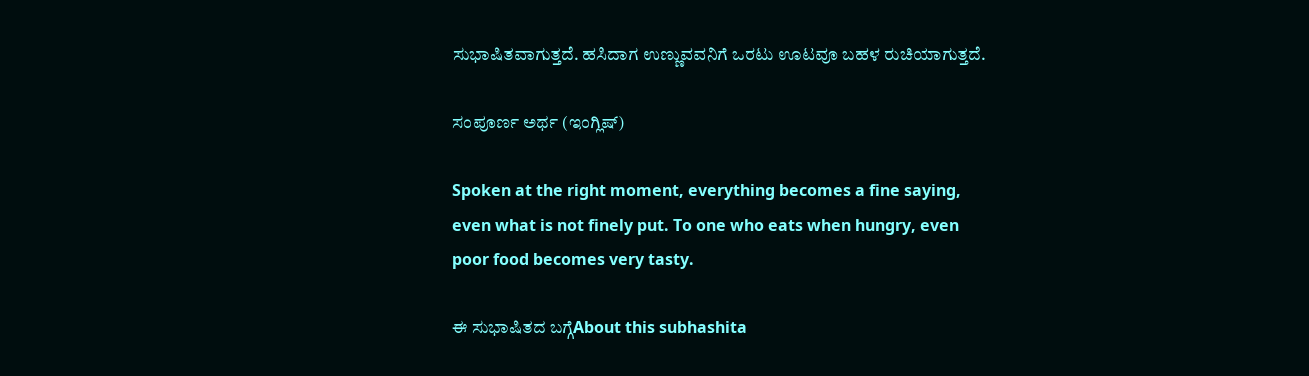ಸುಭಾಷಿತವಾಗುತ್ತದೆ. ಹಸಿದಾಗ ಉಣ್ಣುವವನಿಗೆ ಒರಟು ಊಟವೂ ಬಹಳ ರುಚಿಯಾಗುತ್ತದೆ.

ಸಂಪೂರ್ಣ ಅರ್ಥ (ಇಂಗ್ಲಿಷ್)

Spoken at the right moment, everything becomes a fine saying, even what is not finely put. To one who eats when hungry, even poor food becomes very tasty.

ಈ ಸುಭಾಷಿತದ ಬಗ್ಗೆAbout this subhashita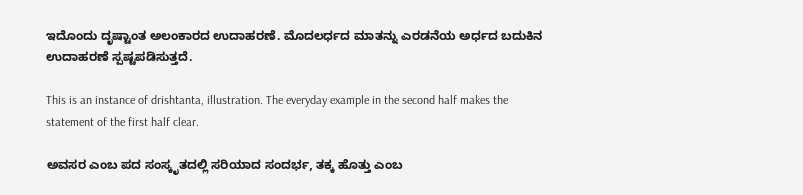ಇದೊಂದು ದೃಷ್ಟಾಂತ ಅಲಂಕಾರದ ಉದಾಹರಣೆ. ಮೊದಲರ್ಧದ ಮಾತನ್ನು ಎರಡನೆಯ ಅರ್ಧದ ಬದುಕಿನ ಉದಾಹರಣೆ ಸ್ಪಷ್ಟಪಡಿಸುತ್ತದೆ.

This is an instance of drishtanta, illustration. The everyday example in the second half makes the statement of the first half clear.

ಅವಸರ ಎಂಬ ಪದ ಸಂಸ್ಕೃತದಲ್ಲಿ ಸರಿಯಾದ ಸಂದರ್ಭ, ತಕ್ಕ ಹೊತ್ತು ಎಂಬ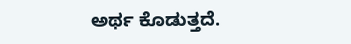ಅರ್ಥ ಕೊಡುತ್ತದೆ.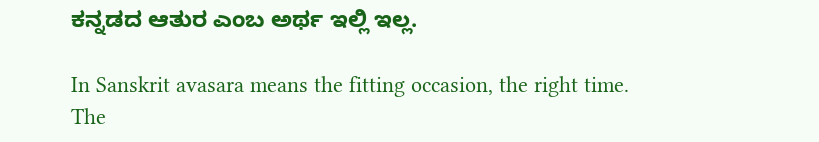ಕನ್ನಡದ ಆತುರ ಎಂಬ ಅರ್ಥ ಇಲ್ಲಿ ಇಲ್ಲ.

In Sanskrit avasara means the fitting occasion, the right time. The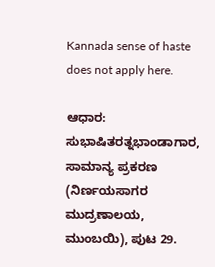Kannada sense of haste does not apply here.

ಆಧಾರ: ಸುಭಾಷಿತರತ್ನಭಾಂಡಾಗಾರ, ಸಾಮಾನ್ಯ ಪ್ರಕರಣ (ನಿರ್ಣಯಸಾಗರ ಮುದ್ರಣಾಲಯ, ಮುಂಬಯಿ), ಪುಟ 29.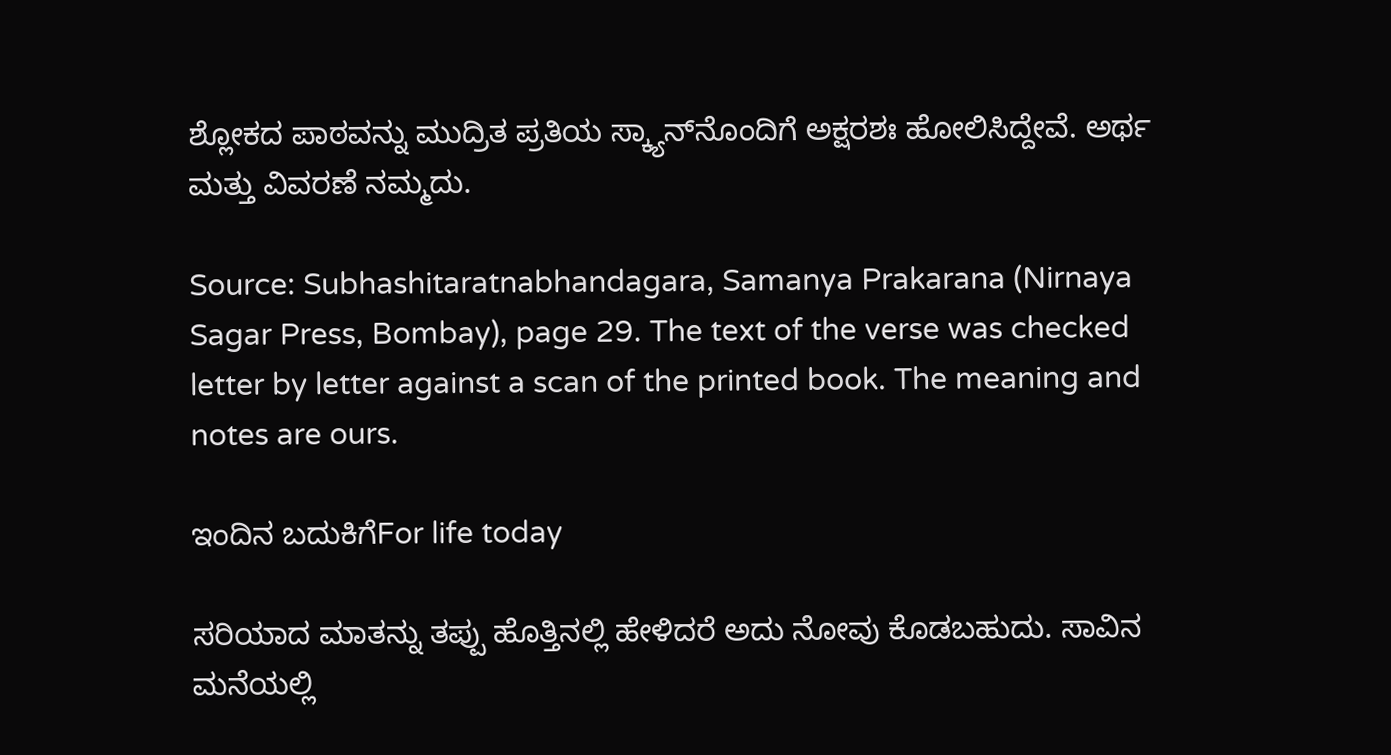ಶ್ಲೋಕದ ಪಾಠವನ್ನು ಮುದ್ರಿತ ಪ್ರತಿಯ ಸ್ಕ್ಯಾನ್‌ನೊಂದಿಗೆ ಅಕ್ಷರಶಃ ಹೋಲಿಸಿದ್ದೇವೆ. ಅರ್ಥ ಮತ್ತು ವಿವರಣೆ ನಮ್ಮದು.

Source: Subhashitaratnabhandagara, Samanya Prakarana (Nirnaya Sagar Press, Bombay), page 29. The text of the verse was checked letter by letter against a scan of the printed book. The meaning and notes are ours.

ಇಂದಿನ ಬದುಕಿಗೆFor life today

ಸರಿಯಾದ ಮಾತನ್ನು ತಪ್ಪು ಹೊತ್ತಿನಲ್ಲಿ ಹೇಳಿದರೆ ಅದು ನೋವು ಕೊಡಬಹುದು. ಸಾವಿನ ಮನೆಯಲ್ಲಿ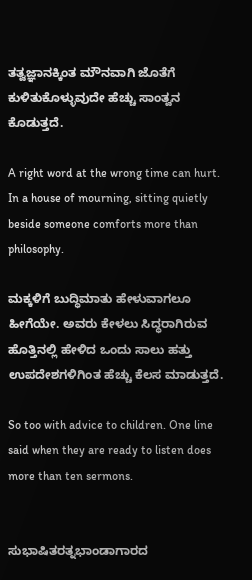ತತ್ವಜ್ಞಾನಕ್ಕಿಂತ ಮೌನವಾಗಿ ಜೊತೆಗೆ ಕುಳಿತುಕೊಳ್ಳುವುದೇ ಹೆಚ್ಚು ಸಾಂತ್ವನ ಕೊಡುತ್ತದೆ.

A right word at the wrong time can hurt. In a house of mourning, sitting quietly beside someone comforts more than philosophy.

ಮಕ್ಕಳಿಗೆ ಬುದ್ಧಿಮಾತು ಹೇಳುವಾಗಲೂ ಹೀಗೆಯೇ. ಅವರು ಕೇಳಲು ಸಿದ್ಧರಾಗಿರುವ ಹೊತ್ತಿನಲ್ಲಿ ಹೇಳಿದ ಒಂದು ಸಾಲು ಹತ್ತು ಉಪದೇಶಗಳಿಗಿಂತ ಹೆಚ್ಚು ಕೆಲಸ ಮಾಡುತ್ತದೆ.

So too with advice to children. One line said when they are ready to listen does more than ten sermons.


ಸುಭಾಷಿತರತ್ನಭಾಂಡಾಗಾರದ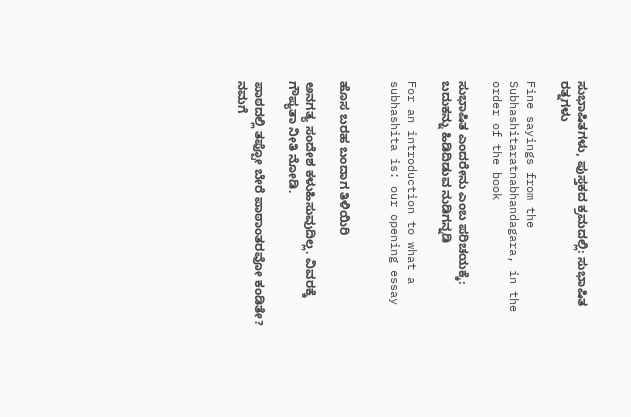ಸುಭಾಷಿತಗಳು, ಪುಸ್ತಕದ ಕ್ರಮದಲ್ಲಿ: ಸುಭಾಷಿತ ರತ್ನಗಳು

Fine sayings from the Subhashitaratnabhandagara, in the order of the book

ಸುಭಾಷಿತ ಎಂದರೇನು ಎಂಬ ಪರಿಚಯಕ್ಕೆ: ಬದುಕನ್ನು ಹಿಡಿದಿಡುವ ನುಡಿಗನ್ನಡಿ

For an introduction to what a subhashita is: our opening essay


ಹೊಸ ಬರಹ ಬಂದಾಗ ತಿಳಿಯಿರಿ

ಅನಗತ್ಯ ಸಂದೇಶ ಕಳುಹಿಸುವುದಿಲ್ಲ. ವಿವರಕ್ಕೆ ಗೌಪ್ಯತಾ ನೀತಿ ನೋಡಿ.

ಪಾಠದಲ್ಲಿ ತಪ್ಪೋ ಬೇರೆ ಪಾಠಾಂತರವೋ ಕಂಡಿತೇ? ನಮಗೆ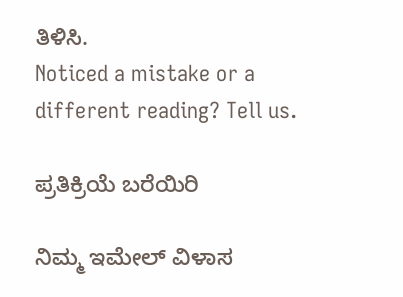ತಿಳಿಸಿ.
Noticed a mistake or a different reading? Tell us.

ಪ್ರತಿಕ್ರಿಯೆ ಬರೆಯಿರಿ

ನಿಮ್ಮ ಇಮೇಲ್ ವಿಳಾಸ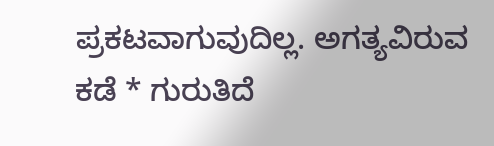ಪ್ರಕಟವಾಗುವುದಿಲ್ಲ. ಅಗತ್ಯವಿರುವ ಕಡೆ * ಗುರುತಿದೆ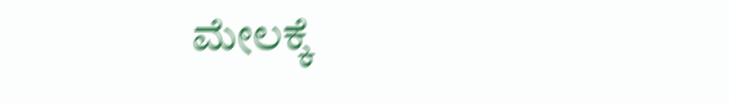ಮೇಲಕ್ಕೆ